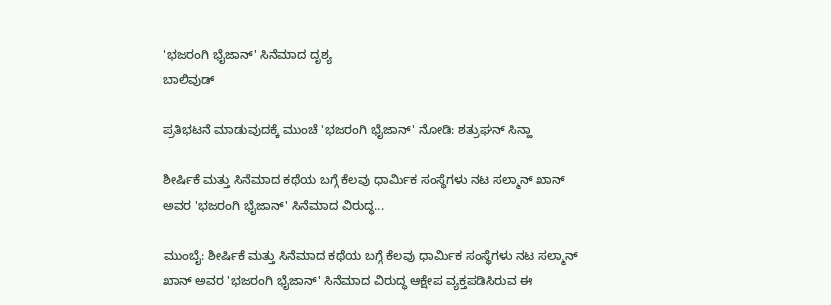'ಭಜರಂಗಿ ಭೈಜಾನ್' ಸಿನೆಮಾದ ದೃಶ್ಯ
ಬಾಲಿವುಡ್

ಪ್ರತಿಭಟನೆ ಮಾಡುವುದಕ್ಕೆ ಮುಂಚೆ 'ಭಜರಂಗಿ ಭೈಜಾನ್' ನೋಡಿ: ಶತ್ರುಘನ್ ಸಿನ್ಹಾ

ಶೀರ್ಷಿಕೆ ಮತ್ತು ಸಿನೆಮಾದ ಕಥೆಯ ಬಗ್ಗೆ ಕೆಲವು ಧಾರ್ಮಿಕ ಸಂಸ್ಥೆಗಳು ನಟ ಸಲ್ಮಾನ್ ಖಾನ್ ಅವರ 'ಭಜರಂಗಿ ಭೈಜಾನ್' ಸಿನೆಮಾದ ವಿರುದ್ಧ...

ಮುಂಬೈ: ಶೀರ್ಷಿಕೆ ಮತ್ತು ಸಿನೆಮಾದ ಕಥೆಯ ಬಗ್ಗೆ ಕೆಲವು ಧಾರ್ಮಿಕ ಸಂಸ್ಥೆಗಳು ನಟ ಸಲ್ಮಾನ್ ಖಾನ್ ಅವರ 'ಭಜರಂಗಿ ಭೈಜಾನ್' ಸಿನೆಮಾದ ವಿರುದ್ಧ ಆಕ್ಷೇಪ ವ್ಯಕ್ತಪಡಿಸಿರುವ ಈ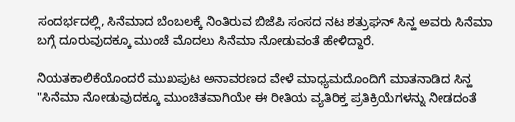ಸಂದರ್ಭದಲ್ಲಿ, ಸಿನೆಮಾದ ಬೆಂಬಲಕ್ಕೆ ನಿಂತಿರುವ ಬಿಜೆಪಿ ಸಂಸದ ನಟ ಶತ್ರುಘನ್ ಸಿನ್ಹ ಅವರು ಸಿನೆಮಾ ಬಗ್ಗೆ ದೂರುವುದಕ್ಕೂ ಮುಂಚೆ ಮೊದಲು ಸಿನೆಮಾ ನೋಡುವಂತೆ ಹೇಳಿದ್ದಾರೆ.

ನಿಯತಕಾಲಿಕೆಯೊಂದರೆ ಮುಖಪುಟ ಅನಾವರಣದ ವೇಳೆ ಮಾಧ್ಯಮದೊಂದಿಗೆ ಮಾತನಾಡಿದ ಸಿನ್ಹ "ಸಿನೆಮಾ ನೋಡುವುದಕ್ಕೂ ಮುಂಚಿತವಾಗಿಯೇ ಈ ರೀತಿಯ ವ್ಯತಿರಿಕ್ತ ಪ್ರತಿಕ್ರಿಯೆಗಳನ್ನು ನೀಡದಂತೆ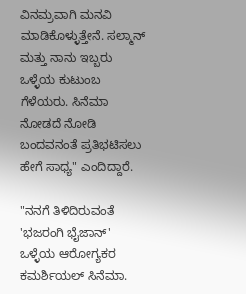ವಿನಮ್ರವಾಗಿ ಮನವಿ ಮಾಡಿಕೊಳ್ಳುತ್ತೇನೆ. ಸಲ್ಮಾನ್ ಮತ್ತು ನಾನು ಇಬ್ಬರು ಒಳ್ಳೆಯ ಕುಟುಂಬ ಗೆಳೆಯರು. ಸಿನೆಮಾ ನೋಡದೆ ನೋಡಿ ಬಂದವನಂತೆ ಪ್ರತಿಭಟಿಸಲು ಹೇಗೆ ಸಾಧ್ಯ" ಎಂದಿದ್ದಾರೆ.

"ನನಗೆ ತಿಳಿದಿರುವಂತೆ 'ಭಜರಂಗಿ ಭೈಜಾನ್' ಒಳ್ಳೆಯ ಆರೋಗ್ಯಕರ ಕಮರ್ಶಿಯಲ್ ಸಿನೆಮಾ.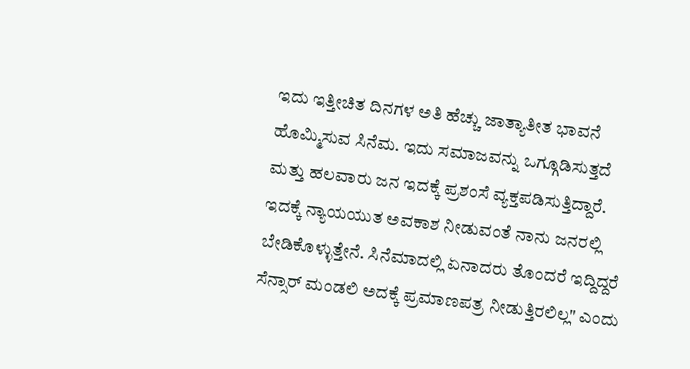ಇದು ಇತ್ತೀಚಿತ ದಿನಗಳ ಅತಿ ಹೆಚ್ಚು ಜಾತ್ಯಾತೀತ ಭಾವನೆ ಹೊಮ್ಮಿಸುವ ಸಿನೆಮ. ಇದು ಸಮಾಜವನ್ನು ಒಗ್ಗೂಡಿಸುತ್ತದೆ ಮತ್ತು ಹಲವಾರು ಜನ ಇದಕ್ಕೆ ಪ್ರಶಂಸೆ ವ್ಯಕ್ತಪಡಿಸುತ್ತಿದ್ದಾರೆ. ಇದಕ್ಕೆ ನ್ಯಾಯಯುತ ಅವಕಾಶ ನೀಡುವಂತೆ ನಾನು ಜನರಲ್ಲಿ ಬೇಡಿಕೊಳ್ಳುತ್ತೇನೆ. ಸಿನೆಮಾದಲ್ಲಿ ಏನಾದರು ತೊಂದರೆ ಇದ್ದಿದ್ದರೆ ಸೆನ್ಸಾರ್ ಮಂಡಲಿ ಅದಕ್ಕೆ ಪ್ರಮಾಣಪತ್ರ ನೀಡುತ್ತಿರಲಿಲ್ಲ" ಎಂದು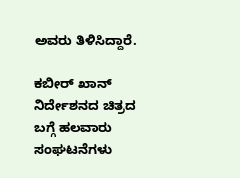ಅವರು ತಿಳಿಸಿದ್ದಾರೆ.

ಕಬೀರ್ ಖಾನ್ ನಿರ್ದೇಶನದ ಚಿತ್ರದ ಬಗ್ಗೆ ಹಲವಾರು ಸಂಘಟನೆಗಳು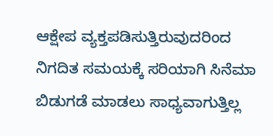ಆಕ್ಷೇಪ ವ್ಯಕ್ತಪಡಿಸುತ್ತಿರುವುದರಿಂದ ನಿಗದಿತ ಸಮಯಕ್ಕೆ ಸರಿಯಾಗಿ ಸಿನೆಮಾ ಬಿಡುಗಡೆ ಮಾಡಲು ಸಾಧ್ಯವಾಗುತ್ತಿಲ್ಲ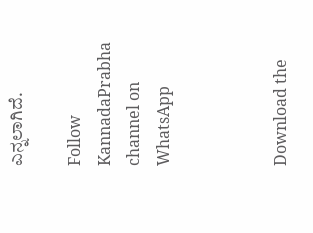ಎನ್ನಲಾಗಿದೆ.

Follow KannadaPrabha channel on WhatsApp



Download the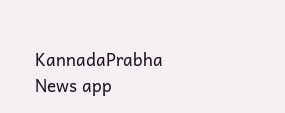KannadaPrabha News app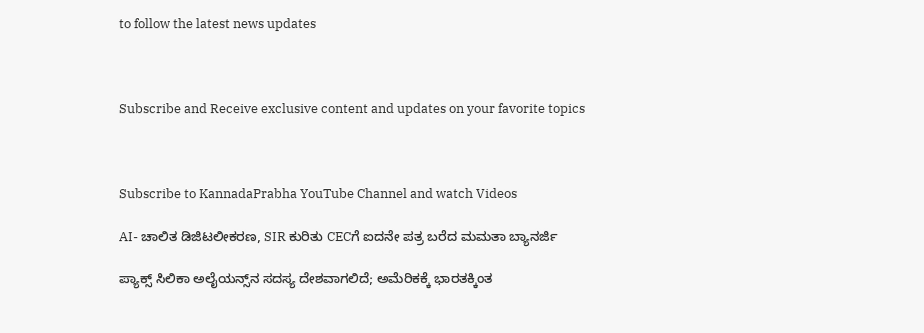to follow the latest news updates



Subscribe and Receive exclusive content and updates on your favorite topics



Subscribe to KannadaPrabha YouTube Channel and watch Videos

AI- ಚಾಲಿತ ಡಿಜಿಟಲೀಕರಣ, SIR ಕುರಿತು CECಗೆ ಐದನೇ ಪತ್ರ ಬರೆದ ಮಮತಾ ಬ್ಯಾನರ್ಜಿ

ಪ್ಯಾಕ್ಸ್ ಸಿಲಿಕಾ ಅಲೈಯನ್ಸ್‌ನ ಸದಸ್ಯ ದೇಶವಾಗಲಿದೆ; ಅಮೆರಿಕಕ್ಕೆ ಭಾರತಕ್ಕಿಂತ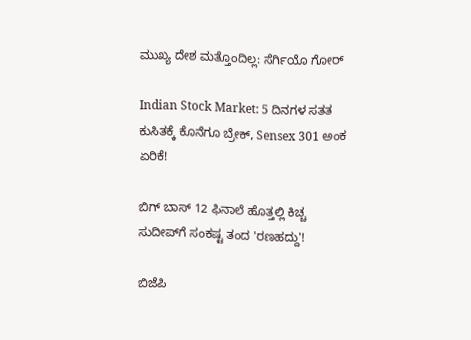ಮುಖ್ಯ ದೇಶ ಮತ್ತೊಂದಿಲ್ಲ: ಸೆರ್ಗಿಯೊ ಗೋರ್

Indian Stock Market: 5 ದಿನಗಳ ಸತತ ಕುಸಿತಕ್ಕೆ ಕೊನೆಗೂ ಬ್ರೇಕ್, Sensex 301 ಅಂಕ ಏರಿಕೆ!

ಬಿಗ್ ಬಾಸ್ 12 ಫಿನಾಲೆ ಹೊತ್ತಲ್ಲಿ ಕಿಚ್ಚ ಸುದೀಪ್‌ಗೆ ಸಂಕಷ್ಟ ತಂದ 'ರಣಹದ್ದು'!

ಬಿಜೆಪಿ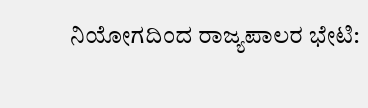ನಿಯೋಗದಿಂದ ರಾಜ್ಯಪಾಲರ ಭೇಟಿ: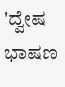'ದ್ವೇಷ ಭಾಷಣ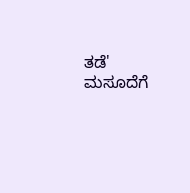ತಡೆ' ಮಸೂದೆಗೆ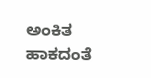ಅಂಕಿತ ಹಾಕದಂತೆ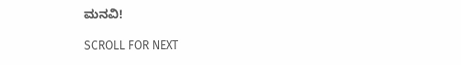ಮನವಿ!

SCROLL FOR NEXT